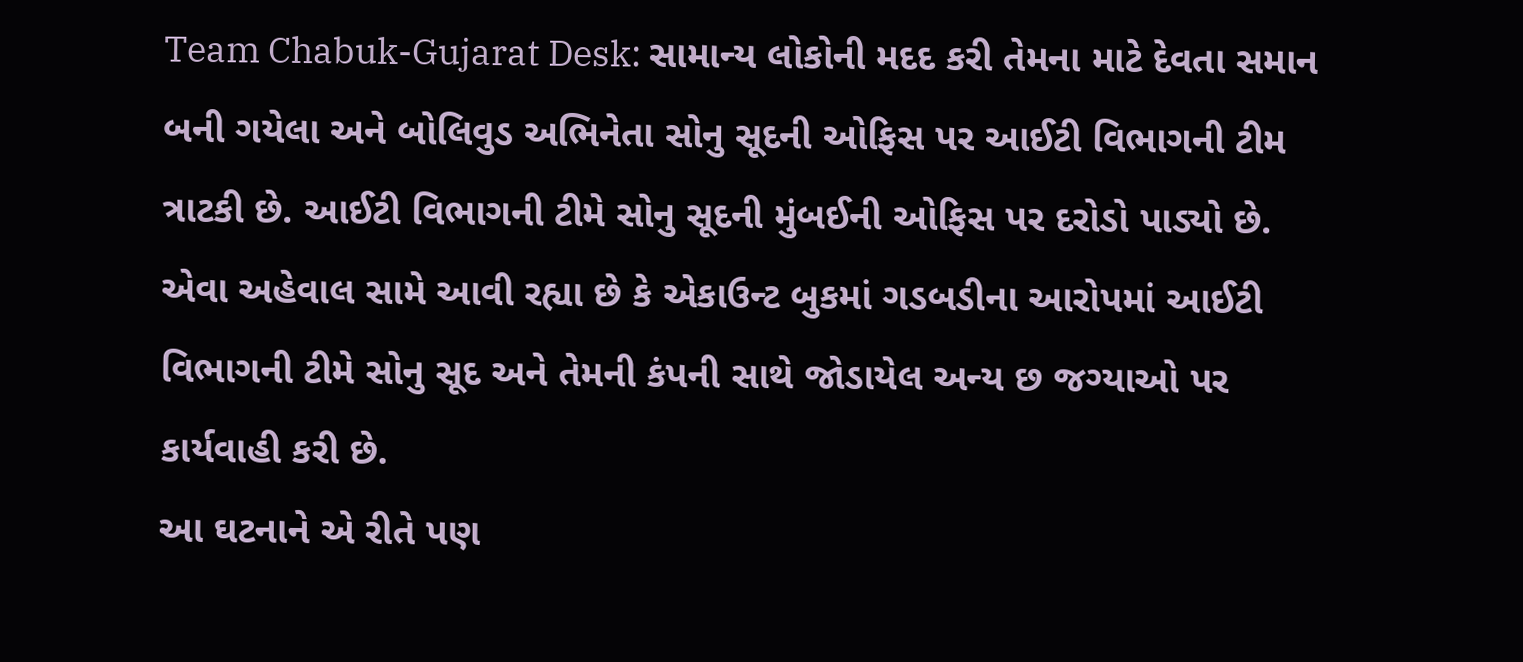Team Chabuk-Gujarat Desk: સામાન્ય લોકોની મદદ કરી તેમના માટે દેવતા સમાન બની ગયેલા અને બોલિવુડ અભિનેતા સોનુ સૂદની ઓફિસ પર આઈટી વિભાગની ટીમ ત્રાટકી છે. આઈટી વિભાગની ટીમે સોનુ સૂદની મુંબઈની ઓફિસ પર દરોડો પાડ્યો છે. એવા અહેવાલ સામે આવી રહ્યા છે કે એકાઉન્ટ બુકમાં ગડબડીના આરોપમાં આઈટી વિભાગની ટીમે સોનુ સૂદ અને તેમની કંપની સાથે જોડાયેલ અન્ય છ જગ્યાઓ પર કાર્યવાહી કરી છે.
આ ઘટનાને એ રીતે પણ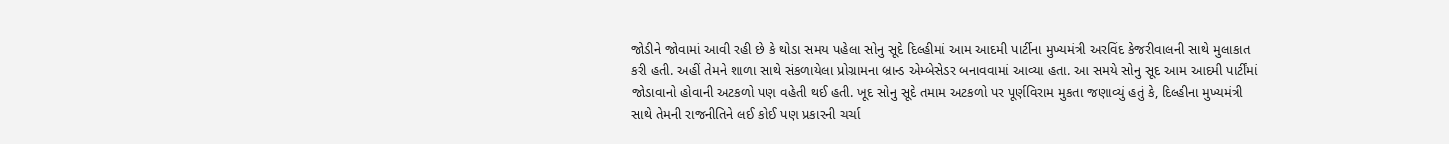જોડીને જોવામાં આવી રહી છે કે થોડા સમય પહેલા સોનુ સૂદે દિલ્હીમાં આમ આદમી પાર્ટીના મુખ્યમંત્રી અરવિંદ કેજરીવાલની સાથે મુલાકાત કરી હતી. અહીં તેમને શાળા સાથે સંકળાયેલા પ્રોગ્રામના બ્રાન્ડ એમ્બેસેડર બનાવવામાં આવ્યા હતા. આ સમયે સોનુ સૂદ આમ આદમી પાર્ટીંમાં જોડાવાનો હોવાની અટકળો પણ વહેતી થઈ હતી. ખૂદ સોનુ સૂદે તમામ અટકળો પર પૂર્ણવિરામ મુકતા જણાવ્યું હતું કે, દિલ્હીના મુખ્યમંત્રી સાથે તેમની રાજનીતિને લઈ કોઈ પણ પ્રકારની ચર્ચા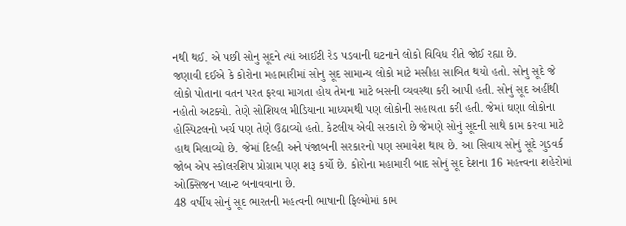નથી થઈ. એ પછી સોનુ સૂદને ત્યાં આઈટી રેડ પડવાની ઘટનાને લોકો વિવિધ રીતે જોઈ રહ્યા છે.
જણાવી દઈએ કે કોરોના મહામારીમાં સોનુ સૂદ સામાન્ય લોકો માટે મસીહા સાબિત થયો હતો. સોનુ સૂદે જે લોકો પોતાના વતન પરત ફરવા માગતા હોય તેમના માટે બસની વ્યવસ્થા કરી આપી હતી. સોનું સૂદ અહીંથી નહોતો અટક્યો. તેણે સોશિયલ મીડિયાના માધ્યમથી પણ લોકોની સહાયતા કરી હતી. જેમાં ઘણા લોકોના હોસ્પિટલનો ખર્ચ પણ તેણે ઉઠાવ્યો હતો. કેટલીય એવી સરકારો છે જેમણે સોનું સૂદની સાથે કામ કરવા માટે હાથ મિલાવ્યો છે. જેમાં દિલ્હી અને પંજાબની સરકારનો પણ સમાવેશ થાય છે. આ સિવાય સોનું સૂદે ગુડવર્ક જોબ એપ સ્કોલરશિપ પ્રોગ્રામ પણ શરૂ કર્યો છે. કોરોના મહામારી બાદ સોનું સૂદ દેશના 16 મહત્ત્વના શહેરોમાં ઓક્સિજન પ્લાન્ટ બનાવવાના છે.
48 વર્ષીય સોનું સૂદ ભારતની મહત્વની ભાષાની ફિલ્મોમાં કામ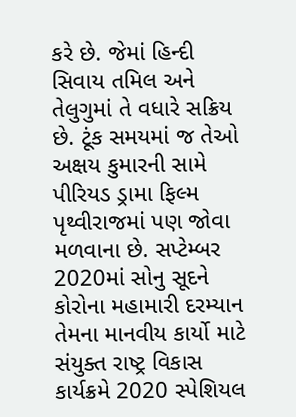કરે છે. જેમાં હિન્દી સિવાય તમિલ અને તેલુગુમાં તે વધારે સક્રિય છે. ટૂંક સમયમાં જ તેઓ અક્ષય કુમારની સામે પીરિયડ ડ્રામા ફિલ્મ પૃથ્વીરાજમાં પણ જોવા મળવાના છે. સપ્ટેમ્બર 2020માં સોનુ સૂદને કોરોના મહામારી દરમ્યાન તેમના માનવીય કાર્યો માટે સંયુક્ત રાષ્ટ્ર વિકાસ કાર્યક્રમે 2020 સ્પેશિયલ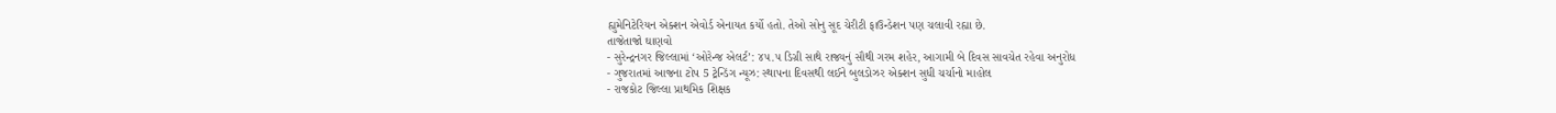હ્યુમેનિટેરિયન એક્શન એવોર્ડ એનાયત કર્યો હતો. તેઓ સોનુ સૂદ ચેરીટી ફાઉન્ડેશન પણ ચલાવી રહ્યા છે.
તાજેતાજો ઘાણવો
- સુરેન્દ્રનગર જિલ્લામાં ‘ઓરેન્જ એલર્ટ’: ૪૫.૫ ડિગ્રી સાથે રાજ્યનું સૌથી ગરમ શહેર, આગામી બે દિવસ સાવચેત રહેવા અનુરોધ
- ગુજરાતમાં આજના ટોપ 5 ટ્રેન્ડિંગ ન્યૂઝ: સ્થાપના દિવસથી લઈને બુલડોઝર એક્શન સુધી ચર્ચાનો માહોલ
- રાજકોટ જિલ્લા પ્રાથમિક શિક્ષક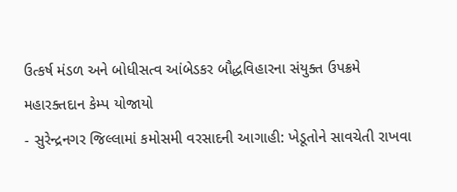ઉત્કર્ષ મંડળ અને બોધીસત્વ આંબેડકર બૌદ્ધવિહારના સંયુક્ત ઉપક્રમે મહારક્તદાન કેમ્પ યોજાયો
- સુરેન્દ્રનગર જિલ્લામાં કમોસમી વરસાદની આગાહી: ખેડૂતોને સાવચેતી રાખવા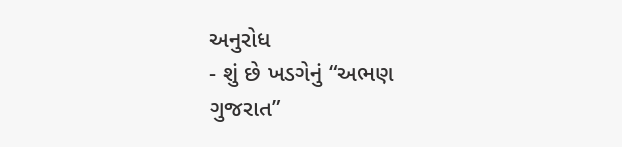અનુરોધ
- શું છે ખડગેનું “અભણ ગુજરાત”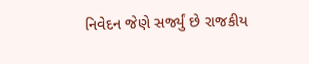નિવેદન જેણે સર્જ્યું છે રાજકીય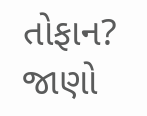તોફાન? જાણો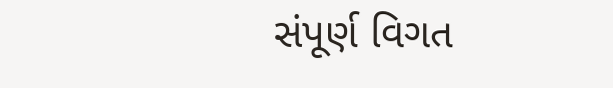સંપૂર્ણ વિગત